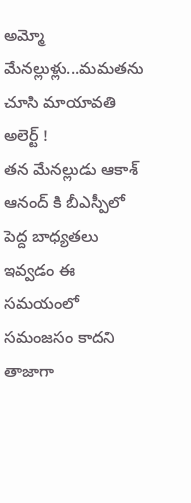అమ్మో మేనల్లుళ్లు...మమతను చూసి మాయావతి అలెర్ట్ !
తన మేనల్లుడు ఆకాశ్ ఆనంద్ కి బీఎస్పీలో పెద్ద బాధ్యతలు ఇవ్వడం ఈ సమయంలో సమంజసం కాదని తాజాగా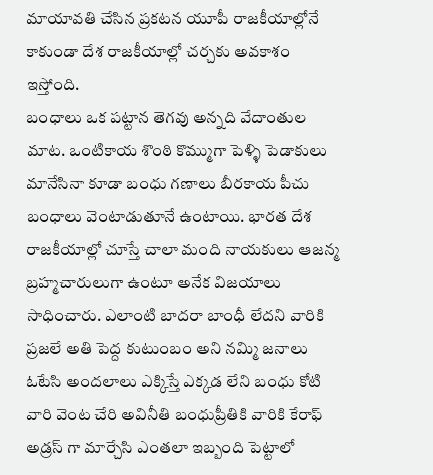మాయావతి చేసిన ప్రకటన యూపీ రాజకీయాల్లోనే కాకుండా దేశ రాజకీయాల్లో చర్చకు అవకాశం ఇస్తోంది.
బంధాలు ఒక పట్టాన తెగవు అన్నది వేదాంతుల మాట. ఒంటికాయ శొంఠి కొమ్ముగా పెళ్ళి పెడాకులు మానేసినా కూడా బంధు గణాలు బీరకాయ పీచు బంధాలు వెంటాడుతూనే ఉంటాయి. భారత దేశ రాజకీయాల్లో చూస్తే చాలా మంది నాయకులు ఆజన్మ బ్రహ్మచారులుగా ఉంటూ అనేక విజయాలు సాధించారు. ఎలాంటి బాదరా బాంధీ లేదని వారికి ప్రజలే అతి పెద్ద కుటుంబం అని నమ్మి జనాలు ఓటేసి అందలాలు ఎక్కిస్తే ఎక్కడ లేని బంధు కోటి వారి వెంట చేరి అవినీతి బంధుప్రీతికి వారికి కేరాఫ్ అడ్రస్ గా మార్చేసి ఎంతలా ఇబ్బంది పెట్టాలో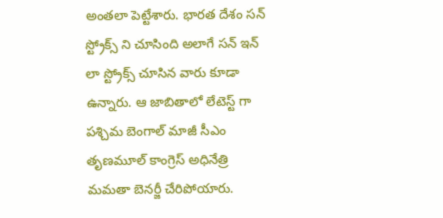అంతలా పెట్టేశారు. భారత దేశం సన్ స్ట్రోక్స్ ని చూసింది అలాగే సన్ ఇన్ లా స్ట్రోక్స్ చూసిన వారు కూడా ఉన్నారు. ఆ జాబితాలో లేటెస్ట్ గా పశ్చిమ బెంగాల్ మాజీ సీఎం తృణమూల్ కాంగ్రెస్ అధినేత్రి మమతా బెనర్జీ చేరిపోయారు.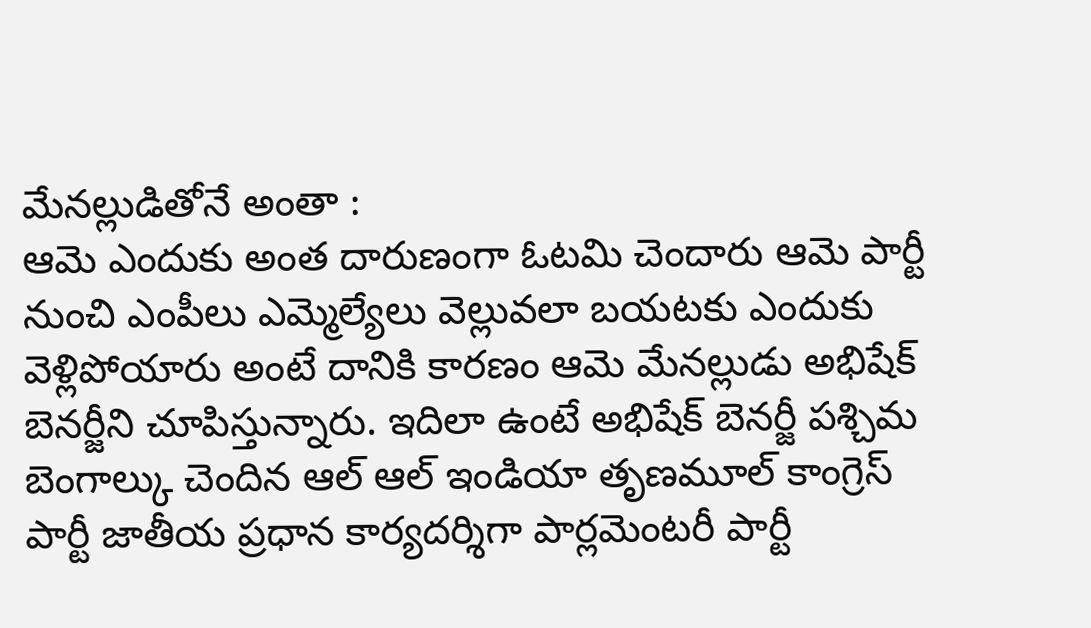మేనల్లుడితోనే అంతా :
ఆమె ఎందుకు అంత దారుణంగా ఓటమి చెందారు ఆమె పార్టీ నుంచి ఎంపీలు ఎమ్మెల్యేలు వెల్లువలా బయటకు ఎందుకు వెళ్లిపోయారు అంటే దానికి కారణం ఆమె మేనల్లుడు అభిషేక్ బెనర్జీని చూపిస్తున్నారు. ఇదిలా ఉంటే అభిషేక్ బెనర్జీ పశ్చిమ బెంగాల్కు చెందిన ఆల్ ఆల్ ఇండియా తృణమూల్ కాంగ్రెస్ పార్టీ జాతీయ ప్రధాన కార్యదర్శిగా పార్లమెంటరీ పార్టీ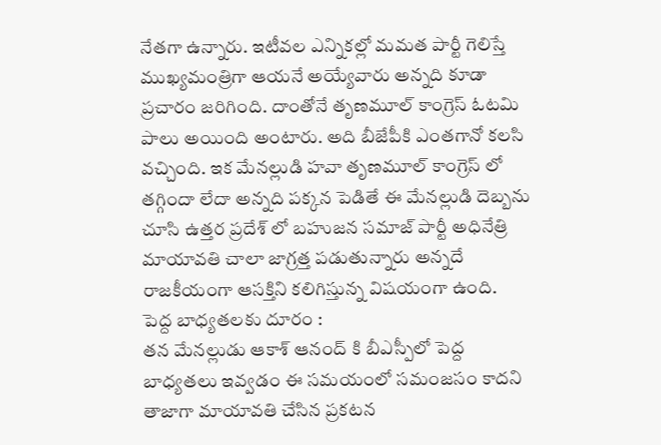నేతగా ఉన్నారు. ఇటీవల ఎన్నికల్లో మమత పార్టీ గెలిస్తే ముఖ్యమంత్రిగా ఆయనే అయ్యేవారు అన్నది కూడా ప్రచారం జరిగింది. దాంతోనే తృణమూల్ కాంగ్రెస్ ఓటమి పాలు అయింది అంటారు. అది బీజేపీకి ఎంతగానో కలసి వచ్చింది. ఇక మేనల్లుడి హవా తృణమూల్ కాంగ్రెస్ లో తగ్గిందా లేదా అన్నది పక్కన పెడితే ఈ మేనల్లుడి దెబ్బను చూసి ఉత్తర ప్రదేశ్ లో బహుజన సమాజ్ పార్టీ అధినేత్రి మాయావతి చాలా జాగ్రత్త పడుతున్నారు అన్నదే రాజకీయంగా ఆసక్తిని కలిగిస్తున్న విషయంగా ఉంది.
పెద్ద బాధ్యతలకు దూరం :
తన మేనల్లుడు ఆకాశ్ ఆనంద్ కి బీఎస్పీలో పెద్ద బాధ్యతలు ఇవ్వడం ఈ సమయంలో సమంజసం కాదని తాజాగా మాయావతి చేసిన ప్రకటన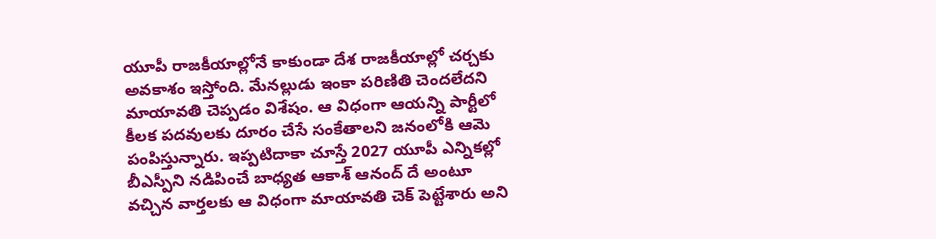యూపీ రాజకీయాల్లోనే కాకుండా దేశ రాజకీయాల్లో చర్చకు అవకాశం ఇస్తోంది. మేనల్లుడు ఇంకా పరిణితి చెందలేదని మాయావతి చెప్పడం విశేషం. ఆ విధంగా ఆయన్ని పార్టీలో కీలక పదవులకు దూరం చేసే సంకేతాలని జనంలోకి ఆమె పంపిస్తున్నారు. ఇప్పటిదాకా చూస్తే 2027 యూపీ ఎన్నికల్లో బీఎస్పీని నడిపించే బాధ్యత ఆకాశ్ ఆనంద్ దే అంటూ వచ్చిన వార్తలకు ఆ విధంగా మాయావతి చెక్ పెట్టేశారు అని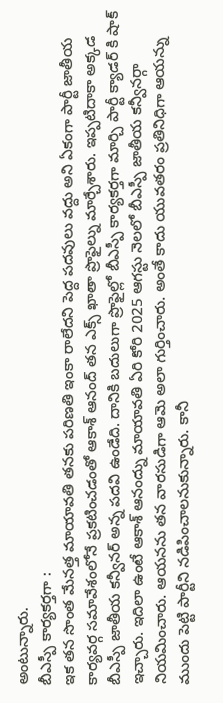అంటున్నారు.
బీఎస్పీ కార్యకర్తగా :
ఇక తన సొంత మేనత్త మాయావతి తనకు పరిణతి ఇంకా రాలేదని పెద్ద పదవులు వద్దు అని ఏకంగా పార్టీ జాతీయ కార్యవర్గ సమావేశంలోనే ప్రకటించడంతో ఆకాశ్ ఆనంద్ తన ఎక్స్ ఖాతా ప్రొఫైల్ను మార్చేశారు. ఇప్పటిదాకా అక్కడ బీఎస్పీ జాతీయ కన్వీనర్ అన్న పదవి ఉండేది. దానికి బదులుగా ప్రొఫైల్లో బీఎస్పీ కార్యకర్తగా మార్చి పార్టీ క్యాడర్ కి షాక్ ఇచ్చారు. ఇదిలా ఉంటే ఆకాశ్ ఆనంద్ను మాయావతి ఏరి కోరి 2025 ఆగస్టు నెలలో బీఎస్పీ జాతీయ కన్వీనర్గా నియమించారు. ఆయనను తన వారసుడిగా ఆమె అలా గుర్తించారు. అంతే కాదు యువతరం ప్రతినిధిగా ఆయన్ను ముందు పెట్టి పార్టీని నడిపించాలనుకున్నారు. కానీ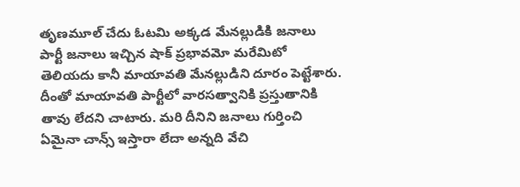తృణమూల్ చేదు ఓటమి అక్కడ మేనల్లుడికి జనాలు పార్టీ జనాలు ఇచ్చిన షాక్ ప్రభావమో మరేమిటో తెలియదు కానీ మాయావతి మేనల్లుడిని దూరం పెట్టేశారు. దీంతో మాయావతి పార్టీలో వారసత్వానికి ప్రస్తుతానికి తావు లేదని చాటారు. మరి దీనిని జనాలు గుర్తించి ఏమైనా చాన్స్ ఇస్తారా లేదా అన్నది వేచి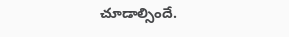చూడాల్సిందే.